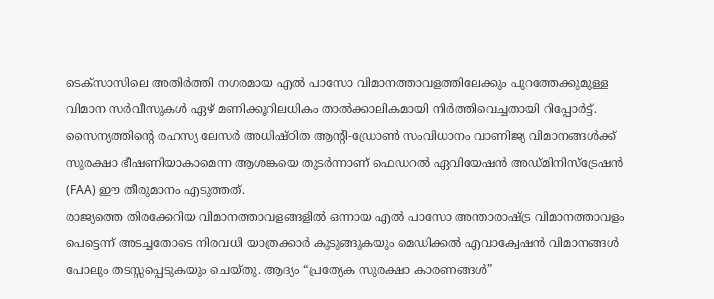ടെക്സാസിലെ അതിർത്തി നഗരമായ എൽ പാസോ വിമാനത്താവളത്തിലേക്കും പുറത്തേക്കുമുള്ള വിമാന സർവീസുകൾ ഏഴ് മണിക്കൂറിലധികം താൽക്കാലികമായി നിർത്തിവെച്ചതായി റിപ്പോർട്ട്. സൈന്യത്തിന്റെ രഹസ്യ ലേസർ അധിഷ്ഠിത ആന്റി-ഡ്രോൺ സംവിധാനം വാണിജ്യ വിമാനങ്ങൾക്ക് സുരക്ഷാ ഭീഷണിയാകാമെന്ന ആശങ്കയെ തുടർന്നാണ് ഫെഡറൽ ഏവിയേഷൻ അഡ്മിനിസ്ട്രേഷൻ (FAA) ഈ തീരുമാനം എടുത്തത്.
രാജ്യത്തെ തിരക്കേറിയ വിമാനത്താവളങ്ങളിൽ ഒന്നായ എൽ പാസോ അന്താരാഷ്ട്ര വിമാനത്താവളം പെട്ടെന്ന് അടച്ചതോടെ നിരവധി യാത്രക്കാർ കുടുങ്ങുകയും മെഡിക്കൽ എവാക്വേഷൻ വിമാനങ്ങൾ പോലും തടസ്സപ്പെടുകയും ചെയ്തു. ആദ്യം “പ്രത്യേക സുരക്ഷാ കാരണങ്ങൾ”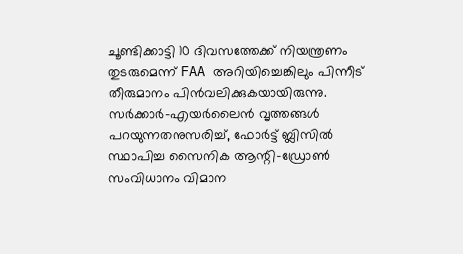ചൂണ്ടിക്കാട്ടി 10 ദിവസത്തേക്ക് നിയന്ത്രണം തുടരുമെന്ന് FAA അറിയിച്ചെങ്കിലും പിന്നീട് തീരുമാനം പിൻവലിക്കുകയായിരുന്നു.
സർക്കാർ-എയർലൈൻ വൃത്തങ്ങൾ പറയുന്നതനുസരിച്ച്, ഫോർട്ട് ബ്ലിസിൽ സ്ഥാപിച്ച സൈനിക ആന്റി-ഡ്രോൺ സംവിധാനം വിമാന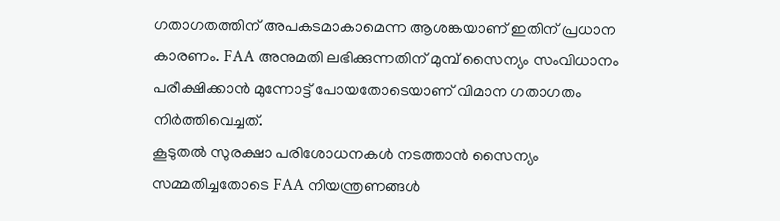ഗതാഗതത്തിന് അപകടമാകാമെന്ന ആശങ്കയാണ് ഇതിന് പ്രധാന കാരണം. FAA അനുമതി ലഭിക്കുന്നതിന് മുമ്പ് സൈന്യം സംവിധാനം പരീക്ഷിക്കാൻ മുന്നോട്ട് പോയതോടെയാണ് വിമാന ഗതാഗതം നിർത്തിവെച്ചത്.
കൂടുതൽ സുരക്ഷാ പരിശോധനകൾ നടത്താൻ സൈന്യം സമ്മതിച്ചതോടെ FAA നിയന്ത്രണങ്ങൾ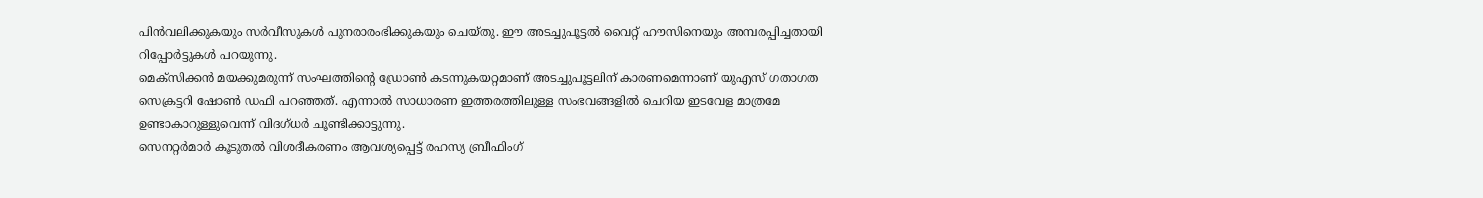പിൻവലിക്കുകയും സർവീസുകൾ പുനരാരംഭിക്കുകയും ചെയ്തു. ഈ അടച്ചുപൂട്ടൽ വൈറ്റ് ഹൗസിനെയും അമ്പരപ്പിച്ചതായി റിപ്പോർട്ടുകൾ പറയുന്നു.
മെക്സിക്കൻ മയക്കുമരുന്ന് സംഘത്തിന്റെ ഡ്രോൺ കടന്നുകയറ്റമാണ് അടച്ചുപൂട്ടലിന് കാരണമെന്നാണ് യുഎസ് ഗതാഗത സെക്രട്ടറി ഷോൺ ഡഫി പറഞ്ഞത്. എന്നാൽ സാധാരണ ഇത്തരത്തിലുള്ള സംഭവങ്ങളിൽ ചെറിയ ഇടവേള മാത്രമേ ഉണ്ടാകാറുള്ളുവെന്ന് വിദഗ്ധർ ചൂണ്ടിക്കാട്ടുന്നു.
സെനറ്റർമാർ കൂടുതൽ വിശദീകരണം ആവശ്യപ്പെട്ട് രഹസ്യ ബ്രീഫിംഗ്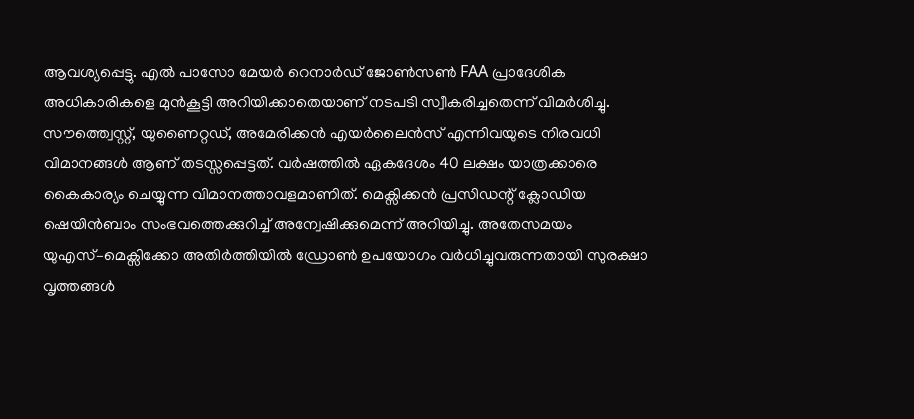ആവശ്യപ്പെട്ടു. എൽ പാസോ മേയർ റെനാർഡ് ജോൺസൺ FAA പ്രാദേശിക അധികാരികളെ മുൻകൂട്ടി അറിയിക്കാതെയാണ് നടപടി സ്വീകരിച്ചതെന്ന് വിമർശിച്ചു.
സൗത്ത്വെസ്റ്റ്, യുണൈറ്റഡ്, അമേരിക്കൻ എയർലൈൻസ് എന്നിവയുടെ നിരവധി വിമാനങ്ങൾ ആണ് തടസ്സപ്പെട്ടത്. വർഷത്തിൽ ഏകദേശം 40 ലക്ഷം യാത്രക്കാരെ കൈകാര്യം ചെയ്യുന്ന വിമാനത്താവളമാണിത്. മെക്സിക്കൻ പ്രസിഡന്റ് ക്ലോഡിയ ഷെയിൻബാം സംഭവത്തെക്കുറിച്ച് അന്വേഷിക്കുമെന്ന് അറിയിച്ചു. അതേസമയം യുഎസ്–മെക്സിക്കോ അതിർത്തിയിൽ ഡ്രോൺ ഉപയോഗം വർധിച്ചുവരുന്നതായി സുരക്ഷാ വൃത്തങ്ങൾ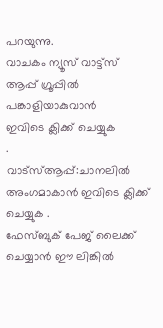പറയുന്നു.
വാചകം ന്യൂസ് വാട്ട്സ് ആപ്പ് ഗ്രൂപ്പിൽ പങ്കാളിയാകുവാൻ
ഇവിടെ ക്ലിക്ക് ചെയ്യുക
.
വാട്സ്ആപ്പ്:ചാനലിൽ അംഗമാകാൻ ഇവിടെ ക്ലിക്ക് ചെയ്യുക .
ഫേസ്ബുക് പേജ് ലൈക്ക് ചെയ്യാൻ ഈ ലിങ്കിൽ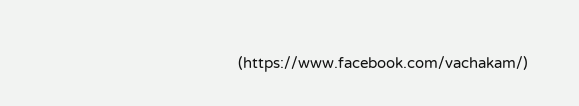(https://www.facebook.com/vachakam/)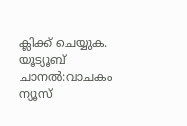ക്ലിക്ക് ചെയ്യുക.
യൂട്യൂബ് ചാനൽ:വാചകം ന്യൂസ്